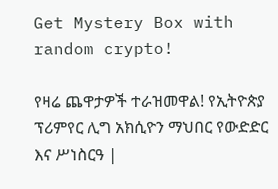Get Mystery Box with random crypto!

የዛሬ ጨዋታዎች ተራዝመዋል! የኢትዮጵያ ፕሪምየር ሊግ አክሲዮን ማህበር የውድድር እና ሥነስርዓ |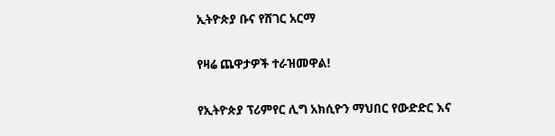ኢትዮጵያ ቡና የሸገር አርማ

የዛሬ ጨዋታዎች ተራዝመዋል!

የኢትዮጵያ ፕሪምየር ሊግ አክሲዮን ማህበር የውድድር እና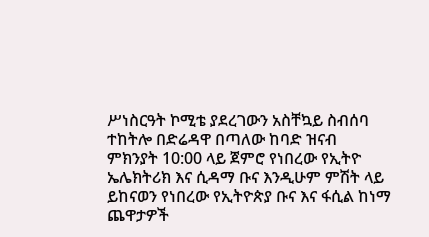ሥነስርዓት ኮሚቴ ያደረገውን አስቸኳይ ስብሰባ ተከትሎ በድሬዳዋ በጣለው ከባድ ዝናብ ምክንያት 10:00 ላይ ጀምሮ የነበረው የኢትዮ ኤሌክትሪክ እና ሲዳማ ቡና እንዲሁም ምሽት ላይ ይከናወን የነበረው የኢትዮጵያ ቡና እና ፋሲል ከነማ ጨዋታዎች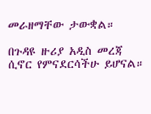መራዘማቸው ታውቋል።

በጉዳዩ ዙሪያ አዲስ መረጃ ሲኖር የምናደርሳችሁ ይሆናል።